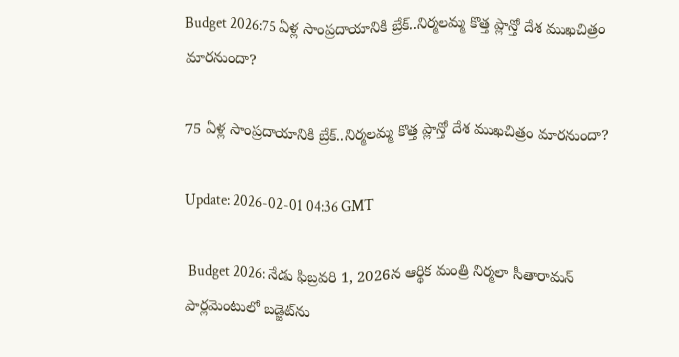Budget 2026:75 ఏళ్ల సాంప్రదాయానికి బ్రేక్..నిర్మలమ్మ కొత్త ప్లాన్తో దేశ ముఖచిత్రం మారనుందా?

75 ఏళ్ల సాంప్రదాయానికి బ్రేక్..నిర్మలమ్మ కొత్త ప్లాన్తో దేశ ముఖచిత్రం మారనుందా?

Update: 2026-02-01 04:36 GMT

 Budget 2026: నేడు ఫిబ్రవరి 1, 2026న ఆర్థిక మంత్రి నిర్మలా సీతారామన్ పార్లమెంటులో బడ్జెట్‌ను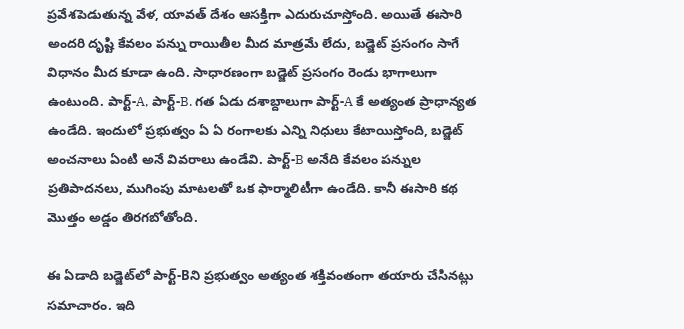ప్రవేశపెడుతున్న వేళ, యావత్ దేశం ఆసక్తిగా ఎదురుచూస్తోంది. అయితే ఈసారి అందరి దృష్టి కేవలం పన్ను రాయితీల మీద మాత్రమే లేదు, బడ్జెట్ ప్రసంగం సాగే విధానం మీద కూడా ఉంది. సాధారణంగా బడ్జెట్ ప్రసంగం రెండు భాగాలుగా ఉంటుంది. పార్ట్-A, పార్ట్-B. గత ఏడు దశాబ్దాలుగా పార్ట్-A కే అత్యంత ప్రాధాన్యత ఉండేది. ఇందులో ప్రభుత్వం ఏ ఏ రంగాలకు ఎన్ని నిధులు కేటాయిస్తోంది, బడ్జెట్ అంచనాలు ఏంటి అనే వివరాలు ఉండేవి. పార్ట్-B అనేది కేవలం పన్నుల ప్రతిపాదనలు, ముగింపు మాటలతో ఒక ఫార్మాలిటీగా ఉండేది. కానీ ఈసారి కథ మొత్తం అడ్డం తిరగబోతోంది.

ఈ ఏడాది బడ్జెట్‌లో పార్ట్-Bని ప్రభుత్వం అత్యంత శక్తివంతంగా తయారు చేసినట్లు సమాచారం. ఇది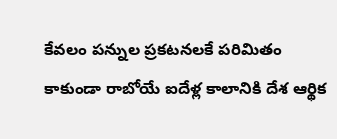కేవలం పన్నుల ప్రకటనలకే పరిమితం కాకుండా రాబోయే ఐదేళ్ల కాలానికి దేశ ఆర్థిక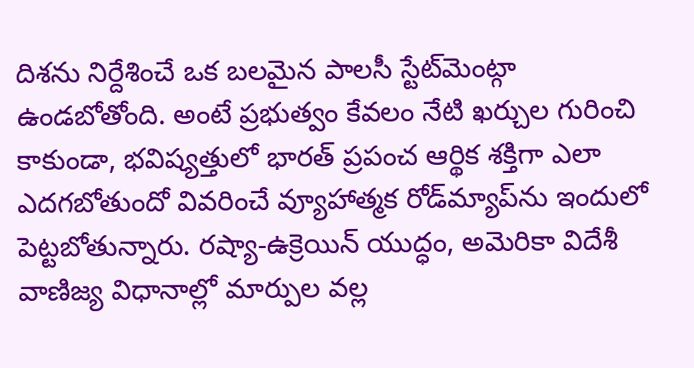దిశను నిర్దేశించే ఒక బలమైన పాలసీ స్టేట్‌మెంట్గా ఉండబోతోంది. అంటే ప్రభుత్వం కేవలం నేటి ఖర్చుల గురించి కాకుండా, భవిష్యత్తులో భారత్ ప్రపంచ ఆర్థిక శక్తిగా ఎలా ఎదగబోతుందో వివరించే వ్యూహాత్మక రోడ్‌మ్యాప్‌ను ఇందులో పెట్టబోతున్నారు. రష్యా-ఉక్రెయిన్ యుద్ధం, అమెరికా విదేశీ వాణిజ్య విధానాల్లో మార్పుల వల్ల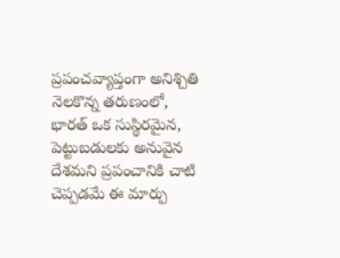ప్రపంచవ్యాప్తంగా అనిశ్చితి నెలకొన్న తరుణంలో, భారత్ ఒక సుస్థిరమైన, పెట్టుబడులకు అనువైన దేశమని ప్రపంచానికి చాటి చెప్పడమే ఈ మార్పు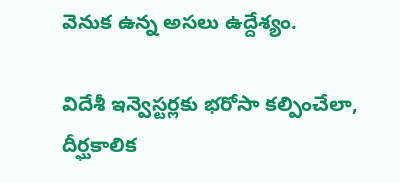వెనుక ఉన్న అసలు ఉద్దేశ్యం.

విదేశీ ఇన్వెస్టర్లకు భరోసా కల్పించేలా, దీర్ఘకాలిక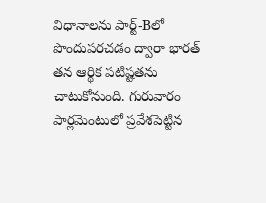విధానాలను పార్ట్-Bలో పొందుపరచడం ద్వారా భారత్ తన ఆర్థిక పటిష్టతను చాటుకోనుంది. గురువారం పార్లమెంటులో ప్రవేశపెట్టిన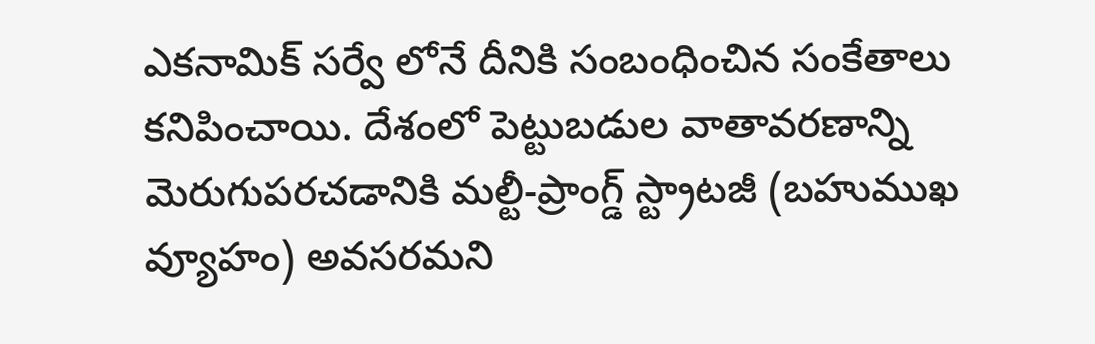ఎకనామిక్ సర్వే లోనే దీనికి సంబంధించిన సంకేతాలు కనిపించాయి. దేశంలో పెట్టుబడుల వాతావరణాన్ని మెరుగుపరచడానికి మల్టీ-ప్రాంగ్డ్ స్ట్రాటజీ (బహుముఖ వ్యూహం) అవసరమని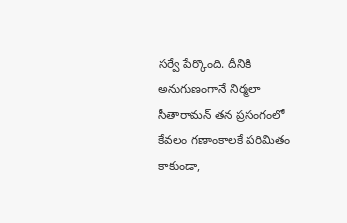సర్వే పేర్కొంది. దీనికి అనుగుణంగానే నిర్మలా సీతారామన్ తన ప్రసంగంలో కేవలం గణాంకాలకే పరిమితం కాకుండా,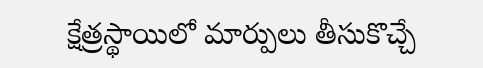క్షేత్రస్థాయిలో మార్పులు తీసుకొచ్చే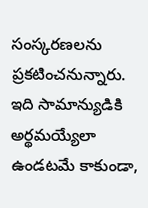సంస్కరణలను ప్రకటించనున్నారు. ఇది సామాన్యుడికి అర్థమయ్యేలా ఉండటమే కాకుండా,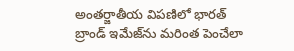అంతర్జాతీయ విపణిలో భారత్ బ్రాండ్ ఇమేజ్‌ను మరింత పెంచేలా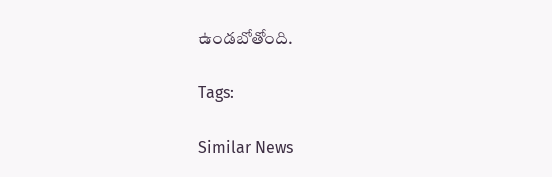ఉండబోతోంది.

Tags:

Similar News